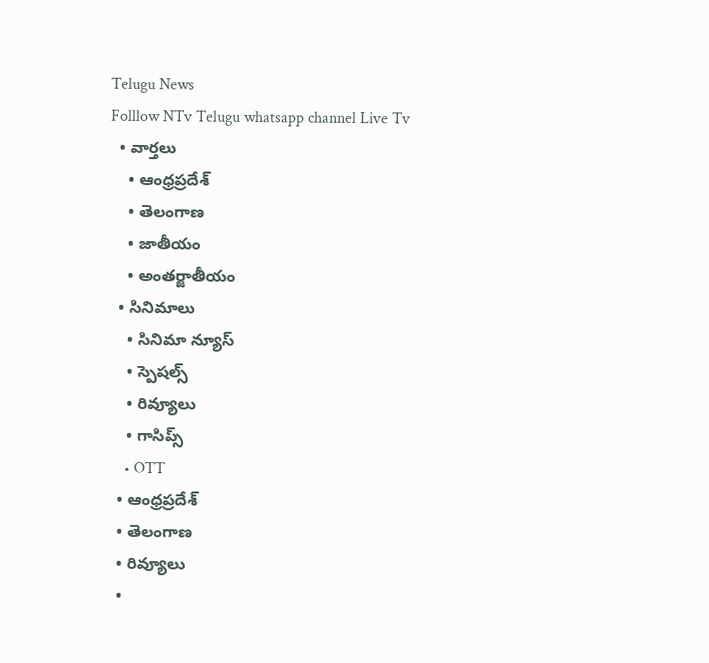Telugu News
Folllow NTv Telugu whatsapp channel Live Tv
  • వార్తలు
    • ఆంధ్రప్రదేశ్
    • తెలంగాణ
    • జాతీయం
    • అంతర్జాతీయం
  • సినిమాలు
    • సినిమా న్యూస్
    • స్పెషల్స్
    • రివ్యూలు
    • గాసిప్స్
    • OTT
  • ఆంధ్రప్రదేశ్
  • తెలంగాణ
  • రివ్యూలు
  •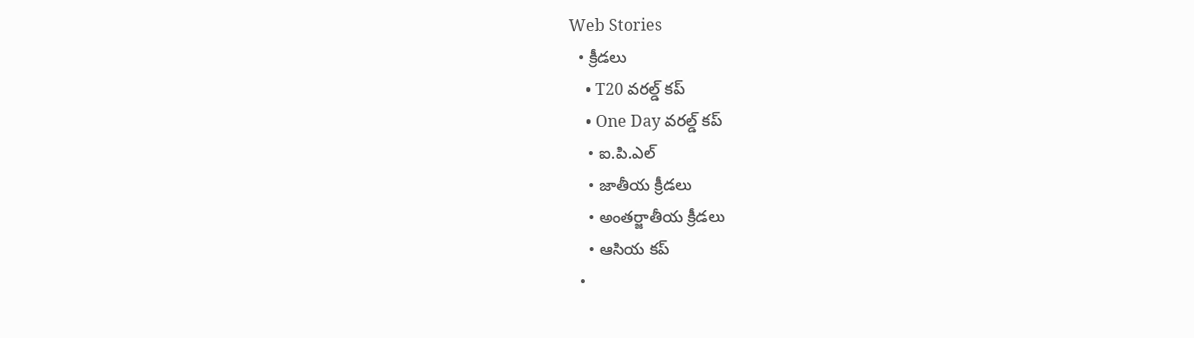Web Stories
  • క్రీడలు
    • T20 వరల్డ్ కప్
    • One Day వరల్డ్ కప్
    • ఐ.పి.ఎల్
    • జాతీయ క్రీడలు
    • అంతర్జాతీయ క్రీడలు
    • ఆసియ కప్
  •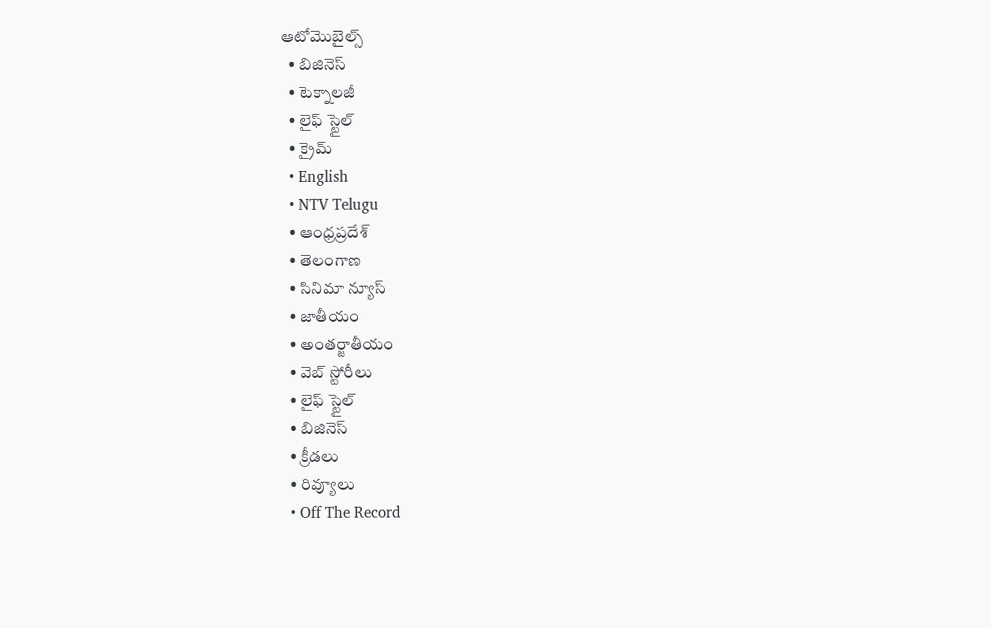ఆటోమొబైల్స్
  • బిజినెస్‌
  • టెక్నాలజీ
  • లైఫ్ స్టైల్
  • క్రైమ్
  • English
  • NTV Telugu
  • ఆంధ్రప్రదేశ్
  • తెలంగాణ
  • సినిమా న్యూస్
  • జాతీయం
  • అంతర్జాతీయం
  • వెబ్ స్టోరీలు
  • లైఫ్ స్టైల్
  • బిజినెస్‌
  • క్రీడలు
  • రివ్యూలు
  • Off The Record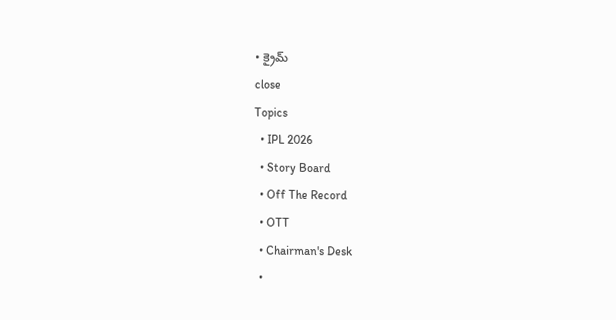• క్రైమ్
close
Topics
  • IPL 2026
  • Story Board
  • Off The Record
  • OTT
  • Chairman's Desk
  •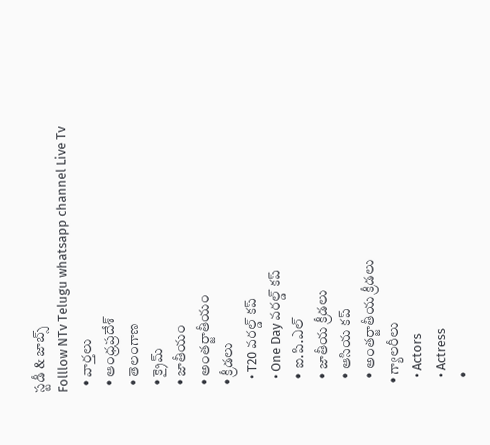స్టడీ & జాబ్స్
Folllow NTv Telugu whatsapp channel Live Tv
  • వార్తలు
  • ఆంధ్రప్రదేశ్
  • తెలంగాణ
  • క్రైమ్
  • జాతీయం
  • అంతర్జాతీయం
  • క్రీడలు
    • T20 వరల్డ్ కప్
    • One Day వరల్డ్ కప్
    • ఐ.పి.ఎల్
    • జాతీయ క్రీడలు
    • ఆసియ కప్
    • అంతర్జాతీయ క్రీడలు
  • గ్యాలరీలు
    • Actors
    • Actress
    •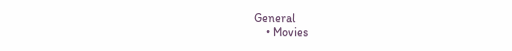General
    • Movies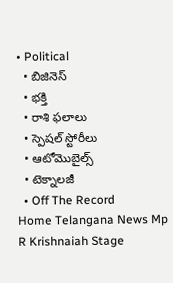• Political
  • బిజినెస్‌
  • భక్తి
  • రాశి ఫలాలు
  • స్పెషల్‌ స్టోరీలు
  • ఆటోమొబైల్స్
  • టెక్నాలజీ
  • Off The Record
Home Telangana News Mp R Krishnaiah Stage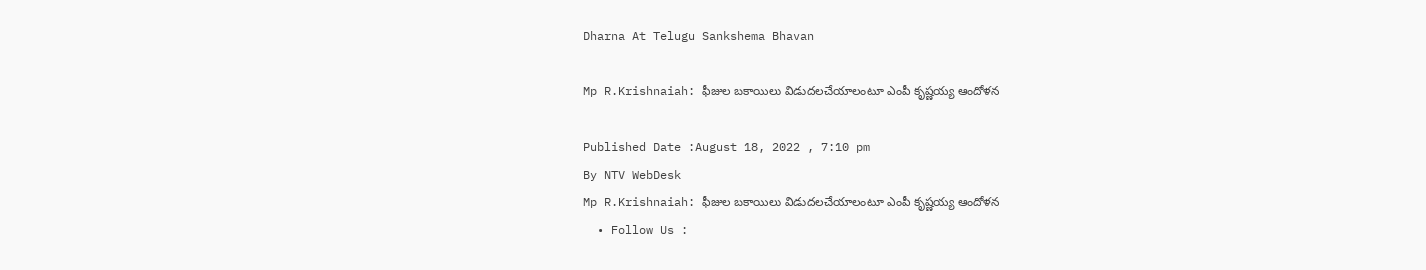Dharna At Telugu Sankshema Bhavan

Mp R.Krishnaiah: ఫీజుల బకాయిలు విడుదలచేయాలంటూ ఎంపీ కృష్ణయ్య ఆందోళన

Published Date :August 18, 2022 , 7:10 pm
By NTV WebDesk
Mp R.Krishnaiah: ఫీజుల బకాయిలు విడుదలచేయాలంటూ ఎంపీ కృష్ణయ్య ఆందోళన
  • Follow Us :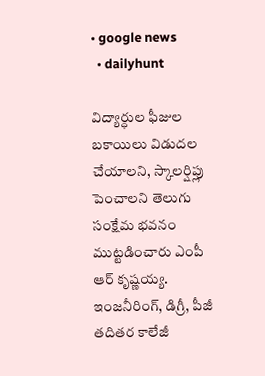• google news
  • dailyhunt

విద్యార్ధుల ఫీజుల బకాయిలు విడుదల చేయాలని, స్కాలర్షిప్లు పెంచాలని తెలుగు సంక్షేమ భవనం ముట్టడించారు ఎంపీ ఆర్ కృష్ణయ్య. ఇంజనీరింగ్, డిగ్రీ, పీజీ తదితర కాలేజీ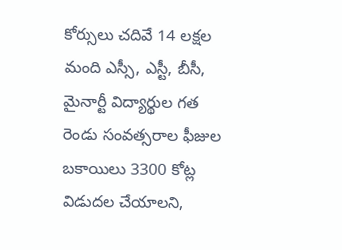కోర్సులు చదివే 14 లక్షల మంది ఎస్సీ, ఎస్టీ, బీసీ, మైనార్టీ విద్యార్థుల గత రెండు సంవత్సరాల ఫీజుల బకాయిలు 3300 కోట్ల విడుదల చేయాలని,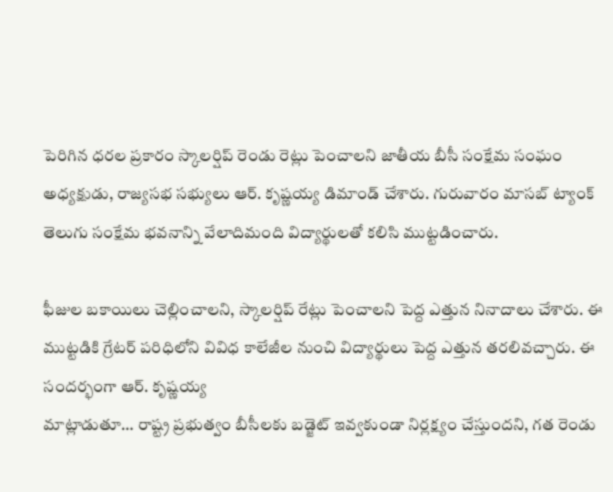పెరిగిన ధరల ప్రకారం స్కాలర్షిప్ రెండు రెట్లు పెంచాలని జాతీయ బీసీ సంక్షేమ సంఘం అధ్యక్షుడు, రాజ్యసభ సభ్యులు ఆర్. కృష్ణయ్య డిమాండ్ చేశారు. గురువారం మాసబ్ ట్యాంక్ తెలుగు సంక్షేమ భవనాన్ని వేలాదిమంది విద్యార్థులతో కలిసి ముట్టడించారు.

ఫీజుల బకాయిలు చెల్లించాలని, స్కాలర్షిప్ రేట్లు పెంచాలని పెద్ద ఎత్తున నినాదాలు చేశారు. ఈ ముట్టడికి గ్రేటర్ పరిధిలోని వివిధ కాలేజీల నుంచి విద్యార్థులు పెద్ద ఎత్తున తరలివచ్చారు. ఈ సందర్భంగా ఆర్. కృష్ణయ్య
మాట్లాడుతూ… రాష్ట్ర ప్రభుత్వం బీసీలకు బడ్జెట్ ఇవ్వకుండా నిర్లక్ష్యం చేస్తుందని, గత రెండు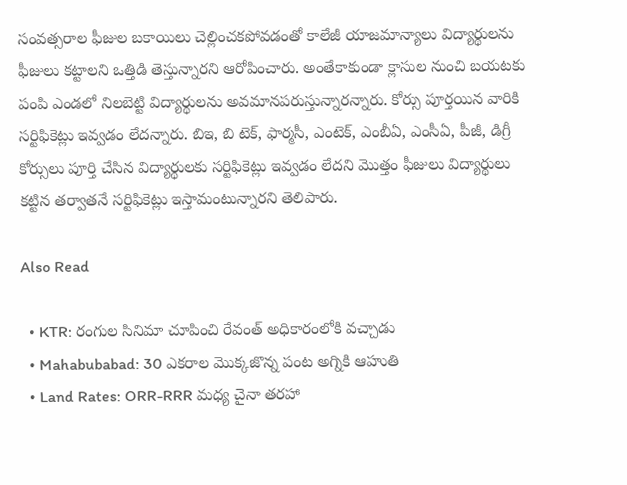సంవత్సరాల ఫీజుల బకాయిలు చెల్లించకపోవడంతో కాలేజీ యాజమాన్యాలు విద్యార్థులను ఫీజులు కట్టాలని ఒత్తిడి తెస్తున్నారని ఆరోపించారు. అంతేకాకుండా క్లాసుల నుంచి బయటకు పంపి ఎండలో నిలబెట్టి విద్యార్థులను అవమానపరుస్తున్నారన్నారు. కోర్సు పూర్తయిన వారికి సర్టిఫికెట్లు ఇవ్వడం లేదన్నారు. బిఇ, బి టెక్, ఫార్మసీ, ఎంటెక్, ఎంబీఏ, ఎంసీఏ, పీజీ, డిగ్రీ కోర్సులు పూర్తి చేసిన విద్యార్థులకు సర్టిఫికెట్లు ఇవ్వడం లేదని మొత్తం ఫీజులు విద్యార్థులు కట్టిన తర్వాతనే సర్టిఫికెట్లు ఇస్తామంటున్నారని తెలిపారు.

Also Read

  • KTR: రంగుల సినిమా చూపించి రేవంత్ అధికారంలోకి వచ్చాడు
  • Mahabubabad: 30 ఎకరాల మొక్కజొన్న పంట అగ్నికి ఆహుతి
  • Land Rates: ORR-RRR మధ్య చైనా తరహా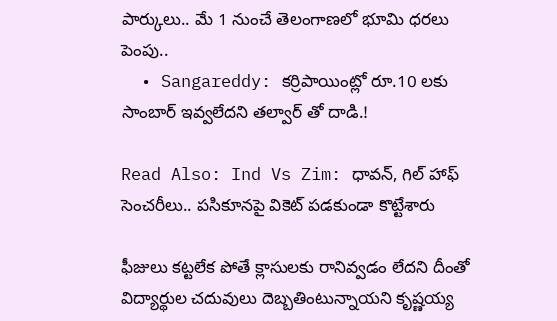పార్కులు.. మే 1 నుంచే తెలంగాణలో భూమి ధరలు పెంపు..
  • Sangareddy: కర్రిపాయింట్లో రూ.10 లకు సాంబార్ ఇవ్వలేదని తల్వార్ తో దాడి.!

Read Also: Ind Vs Zim: ధావన్, గిల్ హాఫ్ సెంచరీలు.. పసికూనపై వికెట్ పడకుండా కొట్టేశారు

ఫీజులు కట్టలేక పోతే క్లాసులకు రానివ్వడం లేదని దీంతో విద్యార్థుల చదువులు దెబ్బతింటున్నాయని కృష్ణయ్య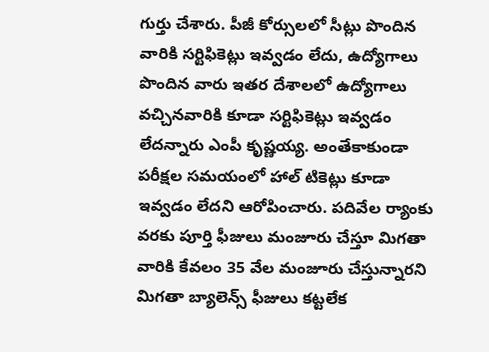గుర్తు చేశారు. పీజీ కోర్సులలో సీట్లు పొందిన వారికి సర్టిఫికెట్లు ఇవ్వడం లేదు, ఉద్యోగాలు పొందిన వారు ఇతర దేశాలలో ఉద్యోగాలు వచ్చినవారికి కూడా సర్టిఫికెట్లు ఇవ్వడం లేదన్నారు ఎంపీ కృష్ణయ్య. అంతేకాకుండా పరీక్షల సమయంలో హాల్ టికెట్లు కూడా ఇవ్వడం లేదని ఆరోపించారు. పదివేల ర్యాంకు వరకు పూర్తి ఫీజులు మంజూరు చేస్తూ మిగతా వారికి కేవలం 35 వేల మంజూరు చేస్తున్నారని మిగతా బ్యాలెన్స్ ఫీజులు కట్టలేక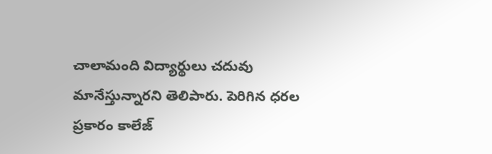చాలామంది విద్యార్థులు చదువు మానేస్తున్నారని తెలిపారు. పెరిగిన ధరల ప్రకారం కాలేజ్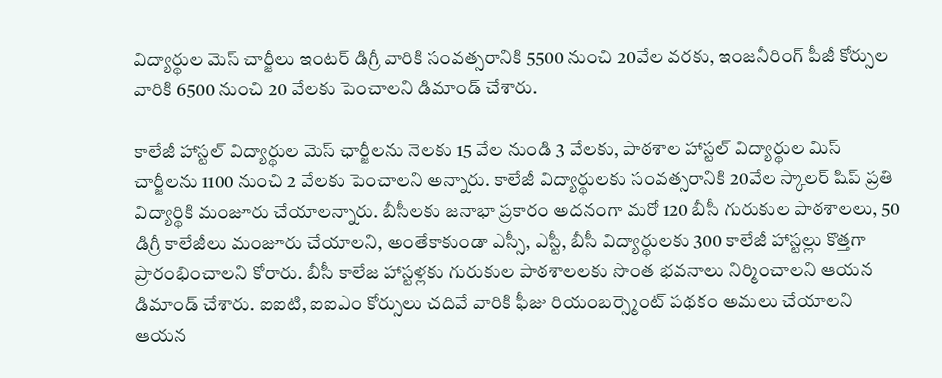విద్యార్థుల మెస్ చార్జీలు ఇంటర్ డిగ్రీ వారికి సంవత్సరానికి 5500 నుంచి 20వేల వరకు, ఇంజనీరింగ్ పీజీ కోర్సుల వారికి 6500 నుంచి 20 వేలకు పెంచాలని డిమాండ్ చేశారు.

కాలేజీ హాస్టల్ విద్యార్థుల మెస్ ఛార్జీలను నెలకు 15 వేల నుండి 3 వేలకు, పాఠశాల హాస్టల్ విద్యార్థుల మిస్ చార్జీలను 1100 నుంచి 2 వేలకు పెంచాలని అన్నారు. కాలేజీ విద్యార్థులకు సంవత్సరానికి 20వేల స్కాలర్ షిప్ ప్రతి విద్యార్థికి మంజూరు చేయాలన్నారు. బీసీలకు జనాభా ప్రకారం అదనంగా మరో 120 బీసీ గురుకుల పాఠశాలలు, 50 డిగ్రీ కాలేజీలు మంజూరు చేయాలని, అంతేకాకుండా ఎస్సీ, ఎస్టీ, బీసీ విద్యార్థులకు 300 కాలేజీ హాస్టల్లు కొత్తగా ప్రారంభించాలని కోరారు. బీసీ కాలేజ హాస్టళ్లకు గురుకుల పాఠశాలలకు సొంత భవనాలు నిర్మించాలని ఆయన డిమాండ్ చేశారు. ఐఐటి, ఐఐఎం కోర్సులు చదివే వారికి ఫీజు రియంబర్స్మెంట్ పథకం అమలు చేయాలని ఆయన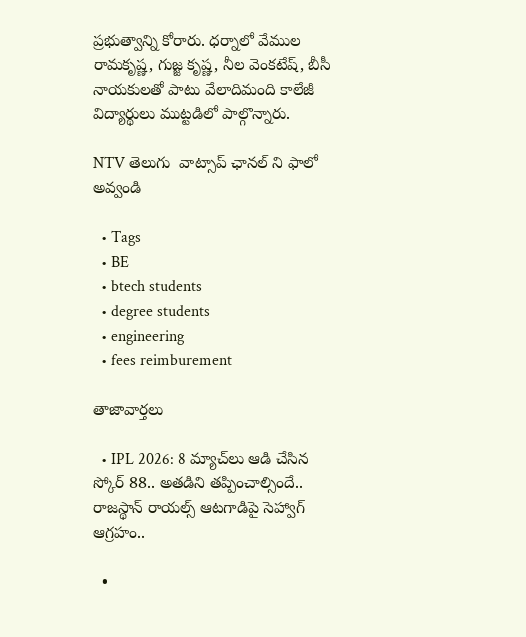ప్రభుత్వాన్ని కోరారు. ధర్నాలో వేముల రామకృష్ణ, గుజ్జ కృష్ణ, నీల వెంకటేష్, బీసీ నాయకులతో పాటు వేలాదిమంది కాలేజీ విద్యార్థులు ముట్టడిలో పాల్గొన్నారు.

NTV తెలుగు  వాట్సాప్ ఛానల్ ని ఫాలో అవ్వండి

  • Tags
  • BE
  • btech students
  • degree students
  • engineering
  • fees reimburement

తాజావార్తలు

  • IPL 2026: 8 మ్యాచ్‌లు ఆడి చేసిన స్కోర్ 88.. అతడిని తప్పించాల్సిందే.. రాజస్థాన్ రాయల్స్ ఆటగాడిపై సెహ్వాగ్ ఆగ్రహం..

  •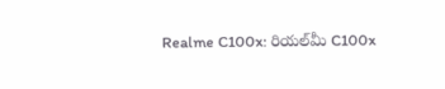Realme C100x: రియల్‌మీ C100x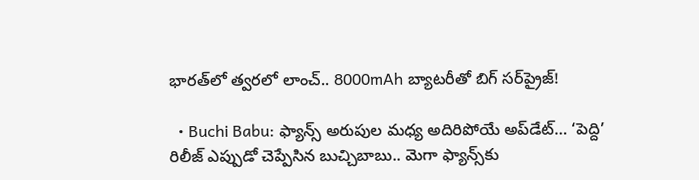భారత్‌లో త్వరలో లాంచ్.. 8000mAh బ్యాటరీతో బిగ్ సర్‌ప్రైజ్!

  • Buchi Babu: ఫ్యాన్స్ అరుపుల మధ్య అదిరిపోయే అప్‌డేట్… ‘పెద్ది’ రిలీజ్ ఎప్పుడో చెప్పేసిన బుచ్చిబాబు.. మెగా ఫ్యాన్స్‌కు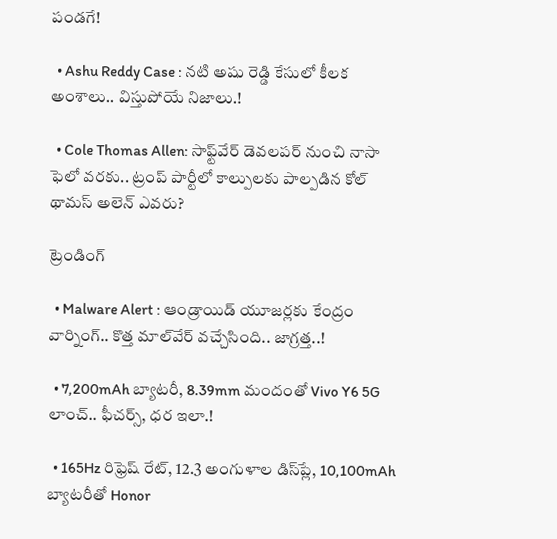పండగే!

  • Ashu Reddy Case : నటి అషు రెడ్డి కేసులో కీలక అంశాలు.. విస్తుపోయే నిజాలు.!

  • Cole Thomas Allen: సాఫ్ట్‌వేర్ డెవలపర్ నుంచి నాసా ఫెలో వరకు.. ట్రంప్ పార్టీలో కాల్పులకు పాల్పడిన కోల్ థామస్ అలెన్ ఎవరు?

ట్రెండింగ్‌

  • Malware Alert : ఆండ్రాయిడ్ యూజర్లకు కేంద్రం వార్నింగ్.. కొత్త మాల్‌వేర్ వచ్చేసింది.. జాగ్రత్త..!

  • 7,200mAh బ్యాటరీ, 8.39mm మందంతో Vivo Y6 5G లాంచ్.. ఫీచర్స్, ధర ఇలా.!

  • 165Hz రిఫ్రెష్ రేట్‌, 12.3 అంగుళాల డిస్‌ప్లే, 10,100mAh బ్యాటరీతో Honor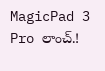MagicPad 3 Pro లాంచ్.!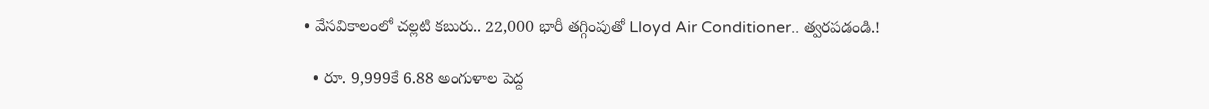• వేసవికాలంలో చల్లటి కబురు.. 22,000 భారీ తగ్గింపుతో Lloyd Air Conditioner.. త్వరపడండి.!

  • రూ. 9,999కే 6.88 అంగుళాల పెద్ద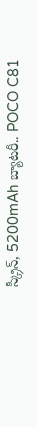స్క్రీన్, 5200mAh బ్యాటరీ.. POCO C81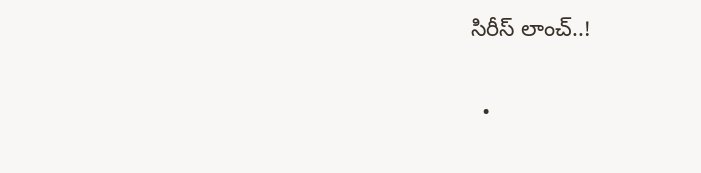సిరీస్ లాంచ్..!

  •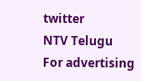twitter
NTV Telugu
For advertising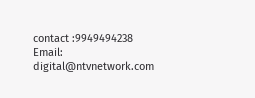contact :9949494238
Email: digital@ntvnetwork.com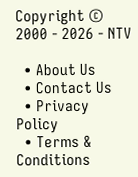Copyright © 2000 - 2026 - NTV

  • About Us
  • Contact Us
  • Privacy Policy
  • Terms & Conditions